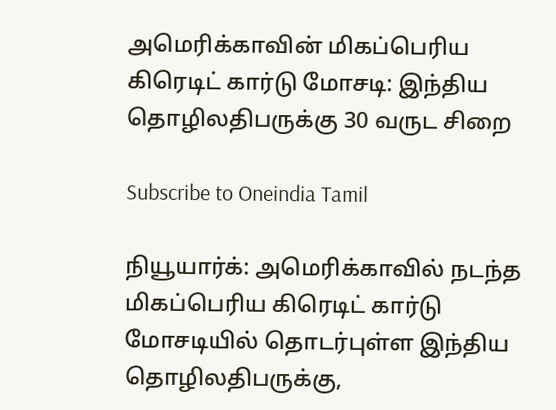அமெரிக்காவின் மிகப்பெரிய கிரெடிட் கார்டு மோசடி: இந்திய தொழிலதிபருக்கு 30 வருட சிறை

Subscribe to Oneindia Tamil

நியூயார்க்: அமெரிக்காவில் நடந்த மிகப்பெரிய கிரெடிட் கார்டு மோசடியில் தொடர்புள்ள இந்திய தொழிலதிபருக்கு,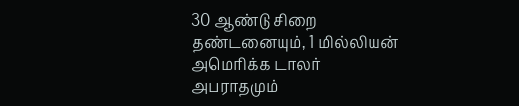30 ஆண்டு சிறை தண்டனையும், 1 மில்லியன் அமெரிக்க டாலர் அபராதமும்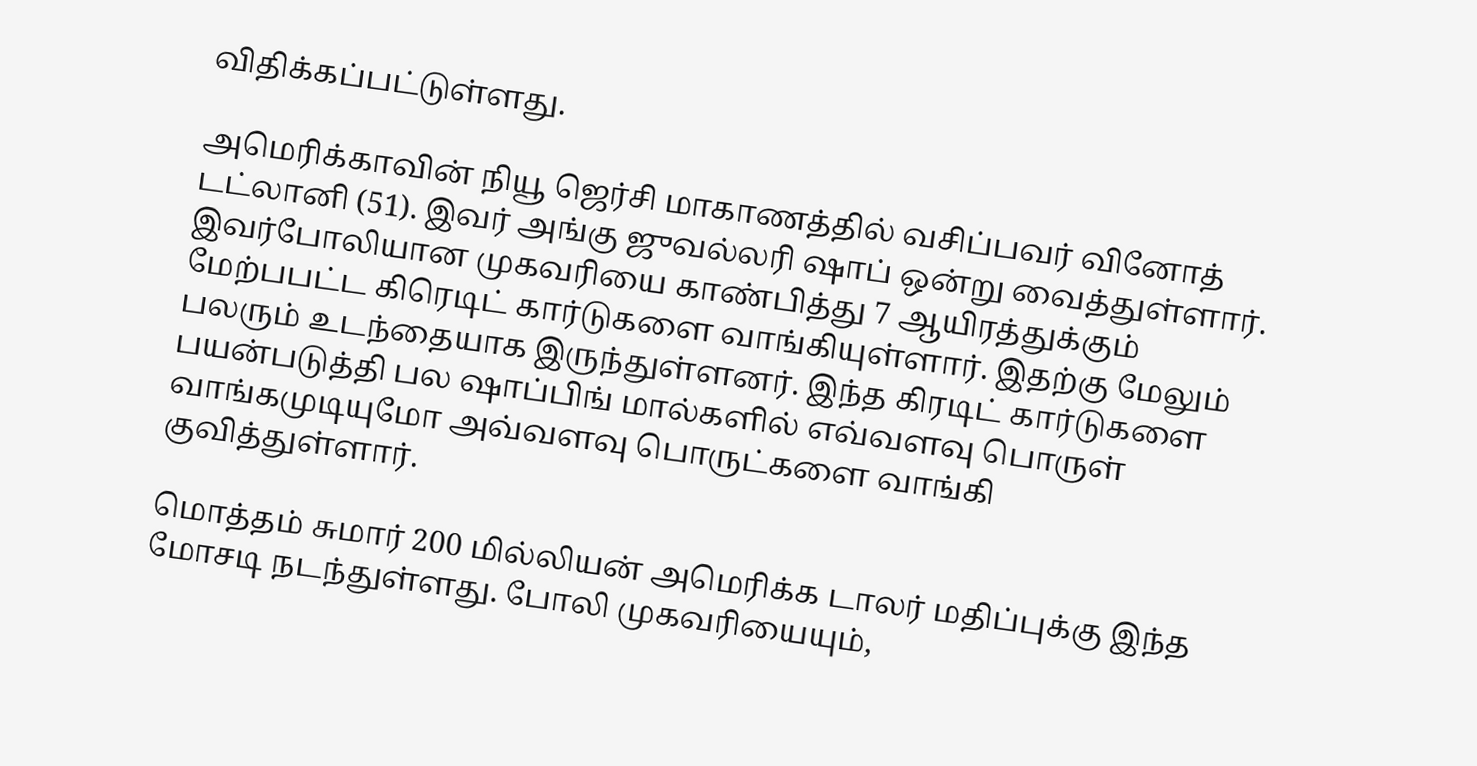விதிக்கப்பட்டுள்ளது.

அமெரிக்காவின் நியூ ஜெர்சி மாகாணத்தில் வசிப்பவர் வினோத் டட்லானி (51). இவர் அங்கு ஜுவல்லரி ஷாப் ஒன்று வைத்துள்ளார். இவர்போலியான முகவரியை காண்பித்து 7 ஆயிரத்துக்கும் மேற்பபட்ட கிரெடிட் கார்டுகளை வாங்கியுள்ளார். இதற்கு மேலும் பலரும் உடந்தையாக இருந்துள்ளனர். இந்த கிரடிட் கார்டுகளை பயன்படுத்தி பல ஷாப்பிங் மால்களில் எவ்வளவு பொருள் வாங்கமுடியுமோ அவ்வளவு பொருட்களை வாங்கி குவித்துள்ளார்.

மொத்தம் சுமார் 200 மில்லியன் அமெரிக்க டாலர் மதிப்புக்கு இந்த மோசடி நடந்துள்ளது. போலி முகவரியையும்,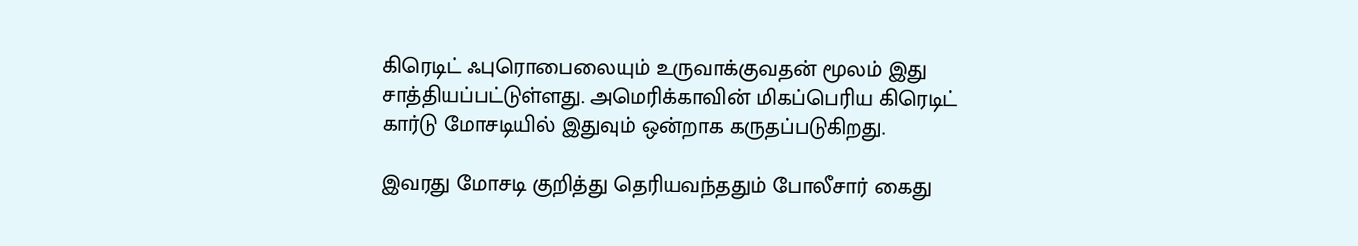கிரெடிட் ஃபுரொபைலையும் உருவாக்குவதன் மூலம் இது சாத்தியப்பட்டுள்ளது. அமெரிக்காவின் மிகப்பெரிய கிரெடிட் கார்டு மோசடியில் இதுவும் ஒன்றாக கருதப்படுகிறது.

இவரது மோசடி குறித்து தெரியவந்ததும் போலீசார் கைது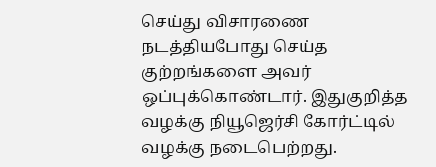செய்து விசாரணை நடத்தியபோது செய்த குற்றங்களை அவர் ஒப்புக்கொண்டார். இதுகுறித்த வழக்கு நியூஜெர்சி கோர்ட்டில் வழக்கு நடைபெற்றது.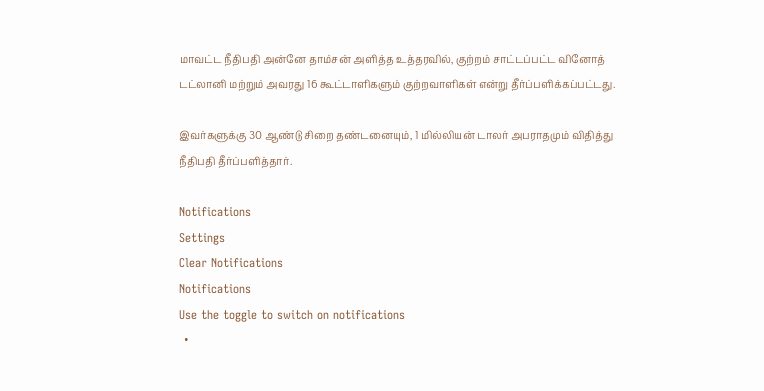மாவட்ட நீதிபதி அன்னே தாம்சன் அளித்த உத்தரவில், குற்றம் சாட்டப்பட்ட வினோத் டட்லானி மற்றும் அவரது 16 கூட்டாளிகளும் குற்றவாளிகள் என்று தீர்ப்பளிக்கப்பட்டது.

இவர்களுக்கு 30 ஆண்டு சிறை தண்டனையும், 1 மில்லியன் டாலர் அபராதமும் விதித்து நீதிபதி தீர்ப்பளித்தார்.

Notifications
Settings
Clear Notifications
Notifications
Use the toggle to switch on notifications
  •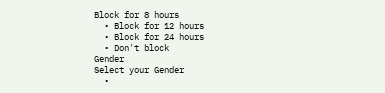Block for 8 hours
  • Block for 12 hours
  • Block for 24 hours
  • Don't block
Gender
Select your Gender
  •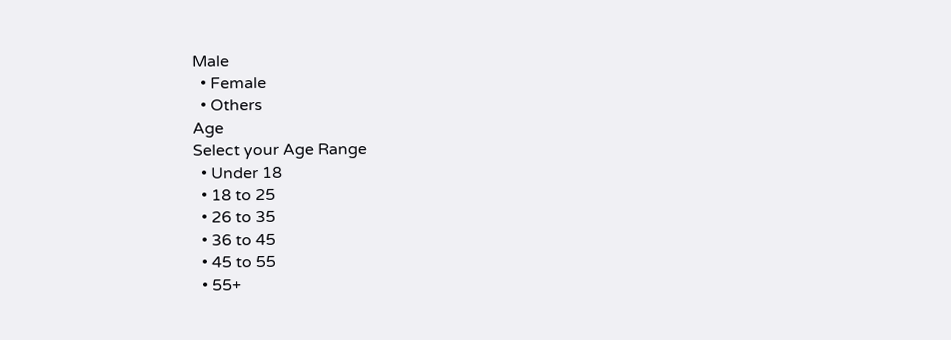Male
  • Female
  • Others
Age
Select your Age Range
  • Under 18
  • 18 to 25
  • 26 to 35
  • 36 to 45
  • 45 to 55
  • 55+